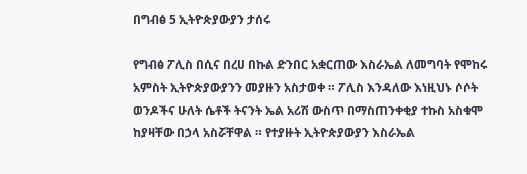በግብፅ 5 ኢትዮጵያውያን ታሰሩ

የግብፅ ፖሊስ በሲና በረሀ በኩል ድንበር አቋርጠው እስራኤል ለመግባት የሞከሩ አምስት ኢትዮጵያውያንን መያዙን አስታወቀ ። ፖሊስ እንዳለው እነዚህኑ ሶሶት ወንዶችና ሁለት ሴቶች ትናንት ኤል አሪሽ ውስጥ በማስጠንቀቂያ ተኩስ አስቁሞ ከያዛቸው በኃላ አስሯቸዋል ። የተያዙት ኢትዮጵያውያን እስራኤል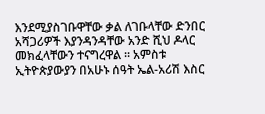እንደሚያስገቡዋቸው ቃል ለገቡላቸው ድንበር አሻጋሪዎች እያንዳንዳቸው አንድ ሺህ ዶላር መክፈላቸውን ተናግረዋል ። አምስቱ ኢትዮጵያውያን በአሁኑ ሰዓት ኤል-አሪሽ እስር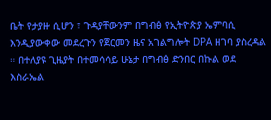ቤት የታያዙ ሲሆን ፣ ጉዳያቸውንም በግብፅ የኢትዮጵያ ኤምባሲ እንዲያውቀው መደረጉን የጀርመን ዜና አገልግሎት DPA ዘገባ ያስረዳል ። በተለያዩ ጊዜያት በተመሳሳይ ሁኔታ በግብፅ ድንበር በኩል ወደ እስራኤል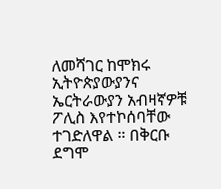ለመሻገር ከሞክሩ ኢትዮጵያውያንና ኤርትራውያን አብዛኛዎቹ ፖሊስ እየተኮሰባቸው ተገድለዋል ። በቅርቡ ደግሞ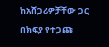ከአሸጋሪዎቻቸው ጋር በክፍያ የተጋጩ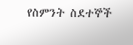የስምንት ስደተኞች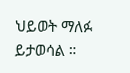ህይወት ማለፉ ይታወሳል ።